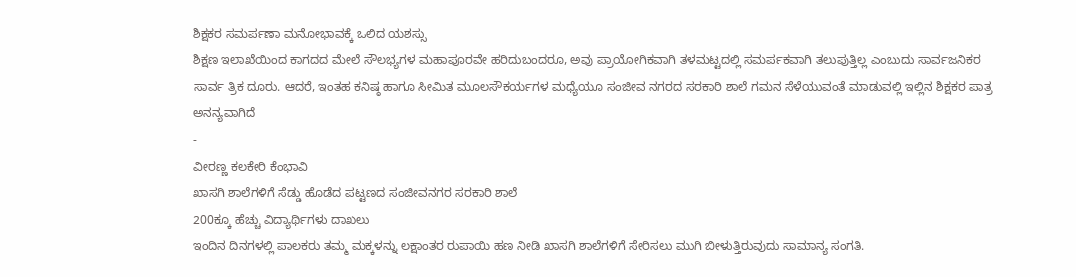ಶಿಕ್ಷಕರ ಸಮರ್ಪಣಾ ಮನೋಭಾವಕ್ಕೆ ಒಲಿದ ಯಶಸ್ಸು
ಶಿಕ್ಷಣ ಇಲಾಖೆಯಿಂದ ಕಾಗದದ ಮೇಲೆ ಸೌಲಭ್ಯಗಳ ಮಹಾಪೂರವೇ ಹರಿದುಬಂದರೂ, ಅವು ಪ್ರಾಯೋಗಿಕವಾಗಿ ತಳಮಟ್ಟದಲ್ಲಿ ಸಮರ್ಪಕವಾಗಿ ತಲುಪುತ್ತಿಲ್ಲ ಎಂಬುದು ಸಾರ್ವಜನಿಕರ ಸಾರ್ವ ತ್ರಿಕ ದೂರು. ಆದರೆ, ಇಂತಹ ಕನಿಷ್ಠ ಹಾಗೂ ಸೀಮಿತ ಮೂಲಸೌಕರ್ಯಗಳ ಮಧ್ಯೆಯೂ ಸಂಜೀವ ನಗರದ ಸರಕಾರಿ ಶಾಲೆ ಗಮನ ಸೆಳೆಯುವಂತೆ ಮಾಡುವಲ್ಲಿ ಇಲ್ಲಿನ ಶಿಕ್ಷಕರ ಪಾತ್ರ ಅನನ್ಯವಾಗಿದೆ
-
ವೀರಣ್ಣ ಕಲಕೇರಿ ಕೆಂಭಾವಿ
ಖಾಸಗಿ ಶಾಲೆಗಳಿಗೆ ಸೆಡ್ಡು ಹೊಡೆದ ಪಟ್ಟಣದ ಸಂಜೀವನಗರ ಸರಕಾರಿ ಶಾಲೆ
200ಕ್ಕೂ ಹೆಚ್ಚು ವಿದ್ಯಾರ್ಥಿಗಳು ದಾಖಲು
ಇಂದಿನ ದಿನಗಳಲ್ಲಿ ಪಾಲಕರು ತಮ್ಮ ಮಕ್ಕಳನ್ನು ಲಕ್ಷಾಂತರ ರುಪಾಯಿ ಹಣ ನೀಡಿ ಖಾಸಗಿ ಶಾಲೆಗಳಿಗೆ ಸೇರಿಸಲು ಮುಗಿ ಬೀಳುತ್ತಿರುವುದು ಸಾಮಾನ್ಯ ಸಂಗತಿ.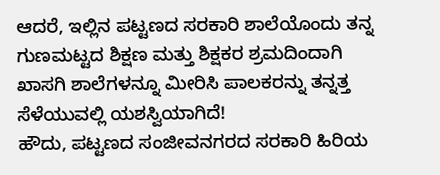ಆದರೆ, ಇಲ್ಲಿನ ಪಟ್ಟಣದ ಸರಕಾರಿ ಶಾಲೆಯೊಂದು ತನ್ನ ಗುಣಮಟ್ಟದ ಶಿಕ್ಷಣ ಮತ್ತು ಶಿಕ್ಷಕರ ಶ್ರಮದಿಂದಾಗಿ ಖಾಸಗಿ ಶಾಲೆಗಳನ್ನೂ ಮೀರಿಸಿ ಪಾಲಕರನ್ನು ತನ್ನತ್ತ ಸೆಳೆಯುವಲ್ಲಿ ಯಶಸ್ವಿಯಾಗಿದೆ!
ಹೌದು, ಪಟ್ಟಣದ ಸಂಜೀವನಗರದ ಸರಕಾರಿ ಹಿರಿಯ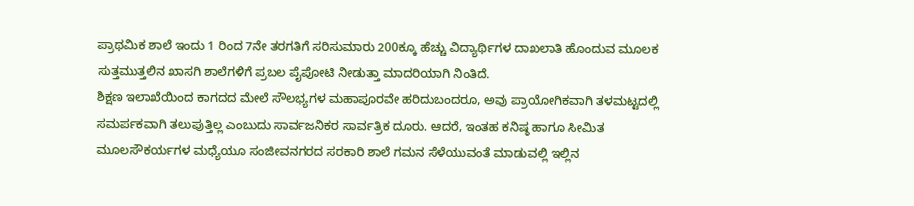ಪ್ರಾಥಮಿಕ ಶಾಲೆ ಇಂದು 1 ರಿಂದ 7ನೇ ತರಗತಿಗೆ ಸರಿಸುಮಾರು 200ಕ್ಕೂ ಹೆಚ್ಚು ವಿದ್ಯಾರ್ಥಿಗಳ ದಾಖಲಾತಿ ಹೊಂದುವ ಮೂಲಕ ಸುತ್ತಮುತ್ತಲಿನ ಖಾಸಗಿ ಶಾಲೆಗಳಿಗೆ ಪ್ರಬಲ ಪೈಪೋಟಿ ನೀಡುತ್ತಾ ಮಾದರಿಯಾಗಿ ನಿಂತಿದೆ.
ಶಿಕ್ಷಣ ಇಲಾಖೆಯಿಂದ ಕಾಗದದ ಮೇಲೆ ಸೌಲಭ್ಯಗಳ ಮಹಾಪೂರವೇ ಹರಿದುಬಂದರೂ, ಅವು ಪ್ರಾಯೋಗಿಕವಾಗಿ ತಳಮಟ್ಟದಲ್ಲಿ ಸಮರ್ಪಕವಾಗಿ ತಲುಪುತ್ತಿಲ್ಲ ಎಂಬುದು ಸಾರ್ವಜನಿಕರ ಸಾರ್ವತ್ರಿಕ ದೂರು. ಆದರೆ, ಇಂತಹ ಕನಿಷ್ಠ ಹಾಗೂ ಸೀಮಿತ ಮೂಲಸೌಕರ್ಯಗಳ ಮಧ್ಯೆಯೂ ಸಂಜೀವನಗರದ ಸರಕಾರಿ ಶಾಲೆ ಗಮನ ಸೆಳೆಯುವಂತೆ ಮಾಡುವಲ್ಲಿ ಇಲ್ಲಿನ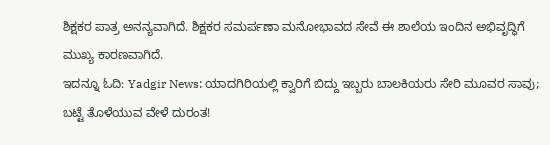ಶಿಕ್ಷಕರ ಪಾತ್ರ ಅನನ್ಯವಾಗಿದೆ. ಶಿಕ್ಷಕರ ಸಮರ್ಪಣಾ ಮನೋಭಾವದ ಸೇವೆ ಈ ಶಾಲೆಯ ಇಂದಿನ ಅಭಿವೃದ್ಧಿಗೆ ಮುಖ್ಯ ಕಾರಣವಾಗಿದೆ.
ಇದನ್ನೂ ಓದಿ: Yadgir News: ಯಾದಗಿರಿಯಲ್ಲಿ ಕ್ವಾರಿಗೆ ಬಿದ್ದು ಇಬ್ಬರು ಬಾಲಕಿಯರು ಸೇರಿ ಮೂವರ ಸಾವು; ಬಟ್ಟೆ ತೊಳೆಯುವ ವೇಳೆ ದುರಂತ!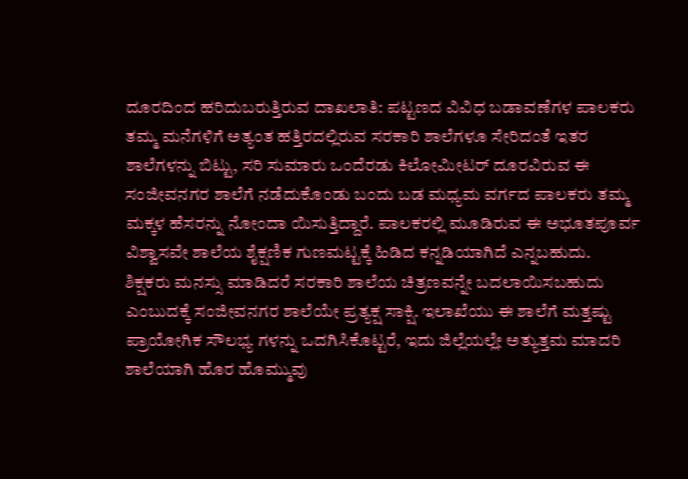ದೂರದಿಂದ ಹರಿದುಬರುತ್ತಿರುವ ದಾಖಲಾತಿ: ಪಟ್ಟಣದ ವಿವಿಧ ಬಡಾವಣೆಗಳ ಪಾಲಕರು ತಮ್ಮ ಮನೆಗಳಿಗೆ ಅತ್ಯಂತ ಹತ್ತಿರದಲ್ಲಿರುವ ಸರಕಾರಿ ಶಾಲೆಗಳೂ ಸೇರಿದಂತೆ ಇತರ ಶಾಲೆಗಳನ್ನು ಬಿಟ್ಟು, ಸರಿ ಸುಮಾರು ಒಂದೆರಡು ಕಿಲೋಮೀಟರ್ ದೂರವಿರುವ ಈ ಸಂಜೀವನಗರ ಶಾಲೆಗೆ ನಡೆದುಕೊಂಡು ಬಂದು ಬಡ ಮಧ್ಯಮ ವರ್ಗದ ಪಾಲಕರು ತಮ್ಮ ಮಕ್ಕಳ ಹೆಸರನ್ನು ನೋಂದಾ ಯಿಸುತ್ತಿದ್ದಾರೆ. ಪಾಲಕರಲ್ಲಿ ಮೂಡಿರುವ ಈ ಅಭೂತಪೂರ್ವ ವಿಶ್ವಾಸವೇ ಶಾಲೆಯ ಶೈಕ್ಷಣಿಕ ಗುಣಮಟ್ಟಕ್ಕೆ ಹಿಡಿದ ಕನ್ನಡಿಯಾಗಿದೆ ಎನ್ನಬಹುದು.
ಶಿಕ್ಷಕರು ಮನಸ್ಸು ಮಾಡಿದರೆ ಸರಕಾರಿ ಶಾಲೆಯ ಚಿತ್ರಣವನ್ನೇ ಬದಲಾಯಿಸಬಹುದು ಎಂಬುದಕ್ಕೆ ಸಂಜೀವನಗರ ಶಾಲೆಯೇ ಪ್ರತ್ಯಕ್ಷ ಸಾಕ್ಷಿ. ಇಲಾಖೆಯು ಈ ಶಾಲೆಗೆ ಮತ್ತಷ್ಟು ಪ್ರಾಯೋಗಿಕ ಸೌಲಭ್ಯ ಗಳನ್ನು ಒದಗಿಸಿಕೊಟ್ಟರೆ, ಇದು ಜಿಲ್ಲೆಯಲ್ಲೇ ಅತ್ಯುತ್ತಮ ಮಾದರಿ ಶಾಲೆಯಾಗಿ ಹೊರ ಹೊಮ್ಮುವು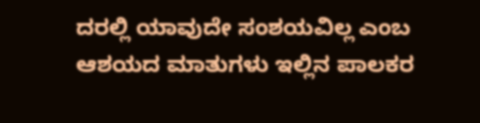ದರಲ್ಲಿ ಯಾವುದೇ ಸಂಶಯವಿಲ್ಲ ಎಂಬ ಆಶಯದ ಮಾತುಗಳು ಇಲ್ಲಿನ ಪಾಲಕರ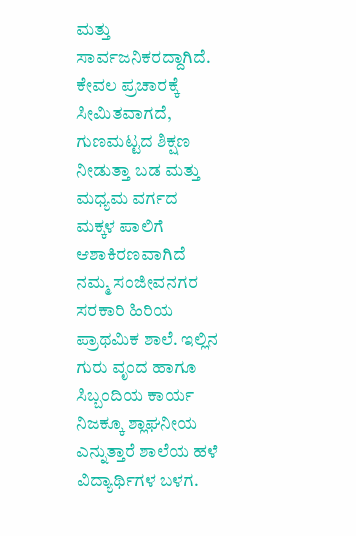ಮತ್ತು ಸಾರ್ವಜನಿಕರದ್ದಾಗಿದೆ.
ಕೇವಲ ಪ್ರಚಾರಕ್ಕೆ ಸೀಮಿತವಾಗದೆ, ಗುಣಮಟ್ಟದ ಶಿಕ್ಷಣ ನೀಡುತ್ತಾ ಬಡ ಮತ್ತು ಮಧ್ಯಮ ವರ್ಗದ ಮಕ್ಕಳ ಪಾಲಿಗೆ ಆಶಾಕಿರಣವಾಗಿದೆ ನಮ್ಮ ಸಂಜೀವನಗರ ಸರಕಾರಿ ಹಿರಿಯ ಪ್ರಾಥಮಿಕ ಶಾಲೆ. ಇಲ್ಲಿನ ಗುರು ವೃಂದ ಹಾಗೂ ಸಿಬ್ಬಂದಿಯ ಕಾರ್ಯ ನಿಜಕ್ಕೂ ಶ್ಲಾಘನೀಯ ಎನ್ನುತ್ತಾರೆ ಶಾಲೆಯ ಹಳೆ ವಿದ್ಯಾರ್ಥಿಗಳ ಬಳಗ.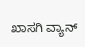ಖಾಸಗಿ ವ್ಯಾನ್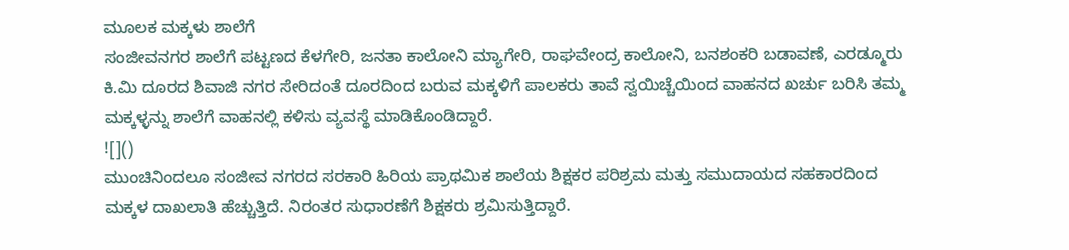ಮೂಲಕ ಮಕ್ಕಳು ಶಾಲೆಗೆ
ಸಂಜೀವನಗರ ಶಾಲೆಗೆ ಪಟ್ಟಣದ ಕೆಳಗೇರಿ, ಜನತಾ ಕಾಲೋನಿ ಮ್ಯಾಗೇರಿ, ರಾಘವೇಂದ್ರ ಕಾಲೋನಿ, ಬನಶಂಕರಿ ಬಡಾವಣೆ, ಎರಡ್ಮೂರು ಕಿ.ಮಿ ದೂರದ ಶಿವಾಜಿ ನಗರ ಸೇರಿದಂತೆ ದೂರದಿಂದ ಬರುವ ಮಕ್ಕಳಿಗೆ ಪಾಲಕರು ತಾವೆ ಸ್ವಯಿಚ್ಚೆಯಿಂದ ವಾಹನದ ಖರ್ಚು ಬರಿಸಿ ತಮ್ಮ ಮಕ್ಕಳ್ಳನ್ನು ಶಾಲೆಗೆ ವಾಹನಲ್ಲಿ ಕಳಿಸು ವ್ಯವಸ್ಥೆ ಮಾಡಿಕೊಂಡಿದ್ದಾರೆ.
![]()
ಮುಂಚಿನಿಂದಲೂ ಸಂಜೀವ ನಗರದ ಸರಕಾರಿ ಹಿರಿಯ ಪ್ರಾಥಮಿಕ ಶಾಲೆಯ ಶಿಕ್ಷಕರ ಪರಿಶ್ರಮ ಮತ್ತು ಸಮುದಾಯದ ಸಹಕಾರದಿಂದ ಮಕ್ಕಳ ದಾಖಲಾತಿ ಹೆಚ್ಚುತ್ತಿದೆ. ನಿರಂತರ ಸುಧಾರಣೆಗೆ ಶಿಕ್ಷಕರು ಶ್ರಮಿಸುತ್ತಿದ್ದಾರೆ.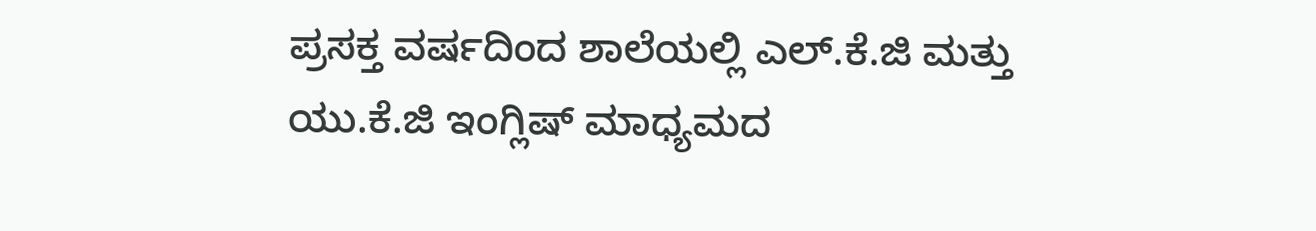ಪ್ರಸಕ್ತ ವರ್ಷದಿಂದ ಶಾಲೆಯಲ್ಲಿ ಎಲ್.ಕೆ.ಜಿ ಮತ್ತು ಯು.ಕೆ.ಜಿ ಇಂಗ್ಲಿಷ್ ಮಾಧ್ಯಮದ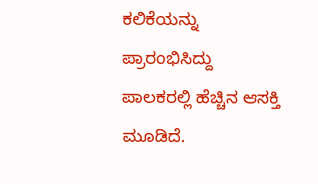ಕಲಿಕೆಯನ್ನು ಪ್ರಾರಂಭಿಸಿದ್ದು ಪಾಲಕರಲ್ಲಿ ಹೆಚ್ಚಿನ ಆಸಕ್ತಿ ಮೂಡಿದೆ.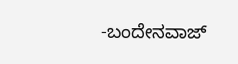-ಬಂದೇನವಾಜ್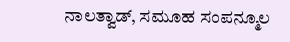ನಾಲತ್ವಾಡ್, ಸಮೂಹ ಸಂಪನ್ಮೂಲ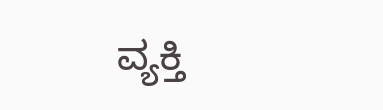ವ್ಯಕ್ತಿ